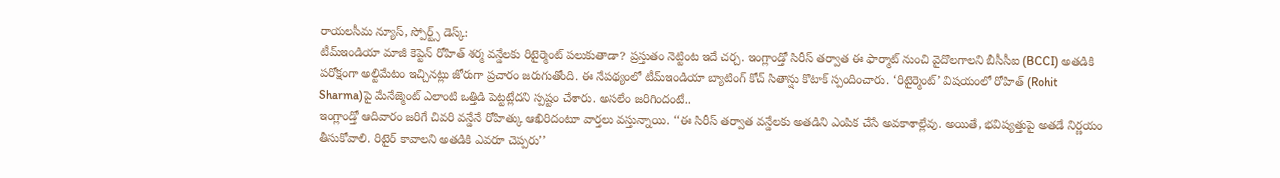రాయలసీమ న్యూస్, స్పోర్ట్స్ డెస్క్:
టీమ్ఇండియా మాజీ కెప్టెన్ రోహిత్ శర్మ వన్డేలకు రిటైర్మెంట్ పలుకుతాడా? ప్రస్తుతం నెట్టింట ఇదే చర్చ. ఇంగ్లాండ్తో సిరీస్ తర్వాత ఈ ఫార్మాట్ నుంచి వైదొలగాలని బీసీసీఐ (BCCI) అతడికి పరోక్షంగా అల్టిమేటం ఇచ్చినట్లు జోరుగా ప్రచారం జరుగుతోంది. ఈ నేపథ్యంలో టీమ్ఇండియా బ్యాటింగ్ కోచ్ సితాన్షు కొటాక్ స్పందించారు. ‘రిటైర్మెంట్’ విషయంలో రోహిత్ (Rohit Sharma)పై మేనేజ్మెంట్ ఎలాంటి ఒత్తిడి పెట్టట్లేదని స్పష్టం చేశారు. అసలేం జరిగిందంటే..
ఇంగ్లాండ్తో ఆదివారం జరిగే చివరి వన్డేనే రోహిత్కు ఆఖిరిదంటూ వార్తలు వస్తున్నాయి. ‘‘ఈ సిరీస్ తర్వాత వన్డేలకు అతడిని ఎంపిక చేసే అవకాశాల్లేవు. అయితే, భవిష్యత్తుపై అతడే నిర్ణయం తీసుకోవాలి. రిటైర్ కావాలని అతడికి ఎవరూ చెప్పరు’’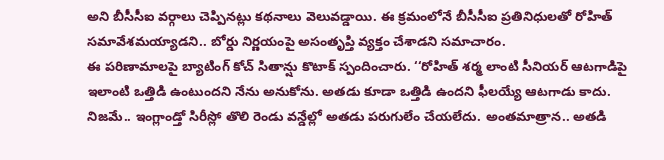అని బీసీసీఐ వర్గాలు చెప్పినట్లు కథనాలు వెలువడ్డాయి. ఈ క్రమంలోనే బీసీసీఐ ప్రతినిధులతో రోహిత్ సమావేశమయ్యాడని.. బోర్డు నిర్ణయంపై అసంతృప్తి వ్యక్తం చేశాడని సమాచారం.
ఈ పరిణామాలపై బ్యాటింగ్ కోచ్ సితాన్షు కొటాక్ స్పందించారు. ‘‘రోహిత్ శర్మ లాంటి సీనియర్ ఆటగాడిపై ఇలాంటి ఒత్తిడి ఉంటుందని నేను అనుకోను. అతడు కూడా ఒత్తిడి ఉందని ఫీలయ్యే ఆటగాడు కాదు. నిజమే.. ఇంగ్లాండ్తో సిరీస్లో తొలి రెండు వన్డేల్లో అతడు పరుగులేం చేయలేదు. అంతమాత్రాన.. అతడి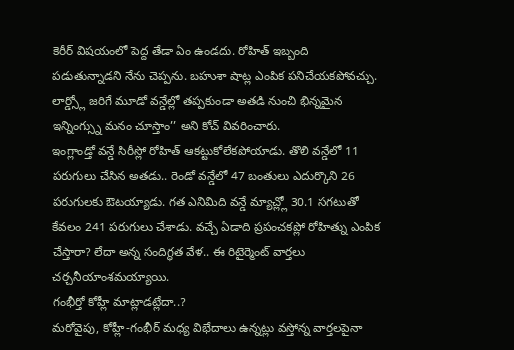కెరీర్ విషయంలో పెద్ద తేడా ఏం ఉండదు. రోహిత్ ఇబ్బంది పడుతున్నాడని నేను చెప్పను. బహుశా షాట్ల ఎంపిక పనిచేయకపోవచ్చు. లార్డ్స్లో జరిగే మూడో వన్డేల్లో తప్పకుండా అతడి నుంచి భిన్నమైన ఇన్నింగ్స్ను మనం చూస్తాం’’ అని కోచ్ వివరించారు.
ఇంగ్లాండ్తో వన్డే సిరీస్లో రోహిత్ ఆకట్టుకోలేకపోయాడు. తొలి వన్డేలో 11 పరుగులు చేసిన అతడు.. రెండో వన్డేలో 47 బంతులు ఎదుర్కొని 26 పరుగులకు ఔటయ్యాడు. గత ఎనిమిది వన్డే మ్యాచ్ల్లో 30.1 సగటుతో కేవలం 241 పరుగులు చేశాడు. వచ్చే ఏడాది ప్రపంచకప్లో రోహిత్ను ఎంపిక చేస్తారా? లేదా అన్న సందిగ్ధత వేళ.. ఈ రిటైర్మెంట్ వార్తలు చర్చనీయాంశమయ్యాయి.
గంభీర్తో కోహ్లీ మాట్లాడట్లేదా..?
మరోవైపు, కోహ్లీ-గంభీర్ మధ్య విభేదాలు ఉన్నట్లు వస్తోన్న వార్తలపైనా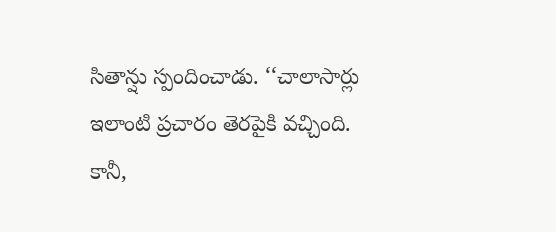సితాన్షు స్పందించాడు. ‘‘చాలాసార్లు ఇలాంటి ప్రచారం తెరపైకి వచ్చింది. కానీ,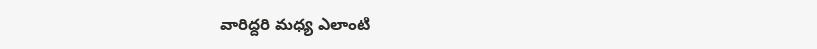వారిద్దరి మధ్య ఎలాంటి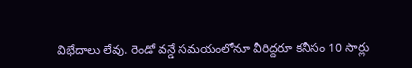విభేదాలు లేవు. రెండో వన్డే సమయంలోనూ వీరిద్దరూ కనీసం 10 సార్లు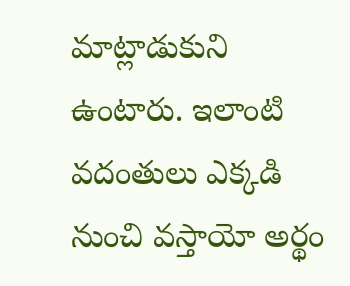మాట్లాడుకుని ఉంటారు. ఇలాంటి వదంతులు ఎక్కడి నుంచి వస్తాయో అర్థం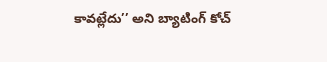కావట్లేదు’’ అని బ్యాటింగ్ కోచ్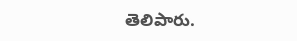తెలిపారు.